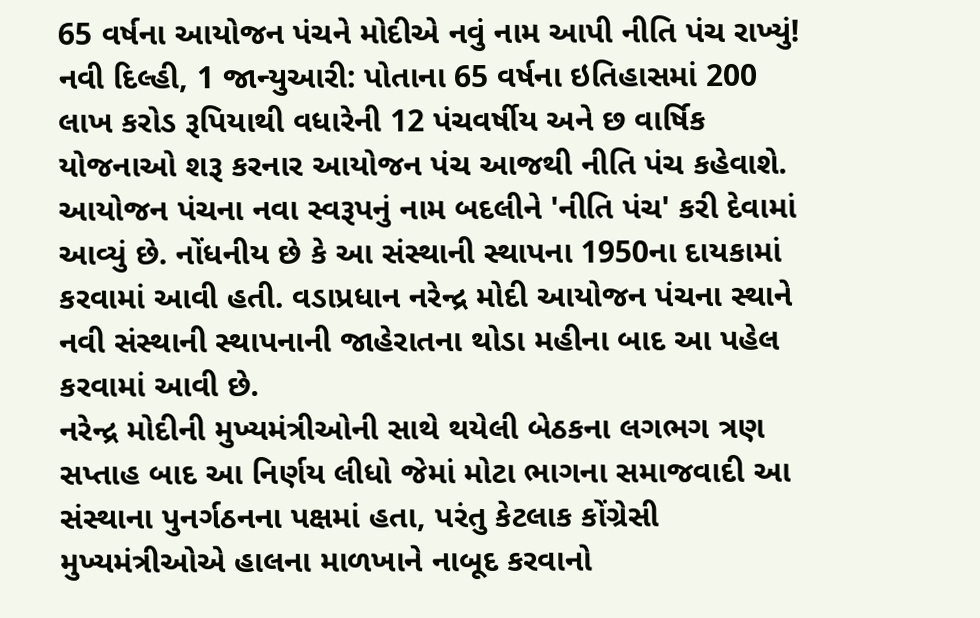65 વર્ષના આયોજન પંચને મોદીએ નવું નામ આપી નીતિ પંચ રાખ્યું!
નવી દિલ્હી, 1 જાન્યુઆરી: પોતાના 65 વર્ષના ઇતિહાસમાં 200 લાખ કરોડ રૂપિયાથી વધારેની 12 પંચવર્ષીય અને છ વાર્ષિક યોજનાઓ શરૂ કરનાર આયોજન પંચ આજથી નીતિ પંચ કહેવાશે. આયોજન પંચના નવા સ્વરૂપનું નામ બદલીને 'નીતિ પંચ' કરી દેવામાં આવ્યું છે. નોંધનીય છે કે આ સંસ્થાની સ્થાપના 1950ના દાયકામાં કરવામાં આવી હતી. વડાપ્રધાન નરેન્દ્ર મોદી આયોજન પંચના સ્થાને નવી સંસ્થાની સ્થાપનાની જાહેરાતના થોડા મહીના બાદ આ પહેલ કરવામાં આવી છે.
નરેન્દ્ર મોદીની મુખ્યમંત્રીઓની સાથે થયેલી બેઠકના લગભગ ત્રણ સપ્તાહ બાદ આ નિર્ણય લીધો જેમાં મોટા ભાગના સમાજવાદી આ સંસ્થાના પુનર્ગઠનના પક્ષમાં હતા, પરંતુ કેટલાક કોંગ્રેસી મુખ્યમંત્રીઓએ હાલના માળખાને નાબૂદ કરવાનો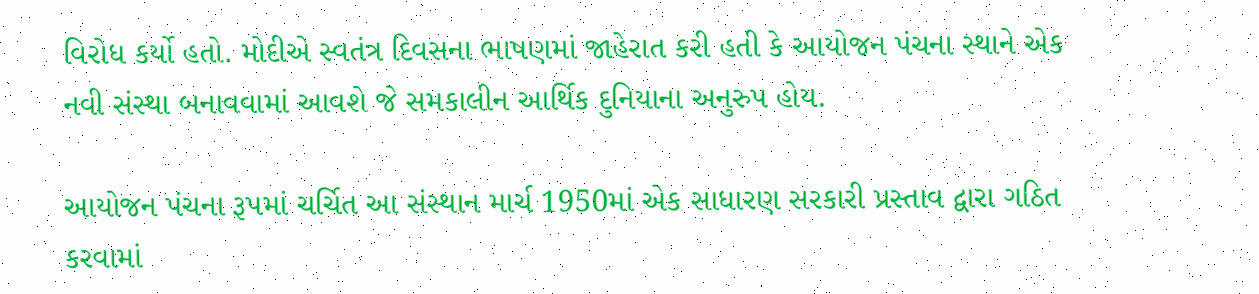વિરોધ કર્યો હતો. મોદીએ સ્વતંત્ર દિવસના ભાષણમાં જાહેરાત કરી હતી કે આયોજન પંચના સ્થાને એક નવી સંસ્થા બનાવવામાં આવશે જે સમકાલીન આર્થિક દુનિયાના અનુરુપ હોય.

આયોજન પંચના રૂપમાં ચર્ચિત આ સંસ્થાન માર્ચ 1950માં એક સાધારણ સરકારી પ્રસ્તાવ દ્વારા ગઠિત કરવામાં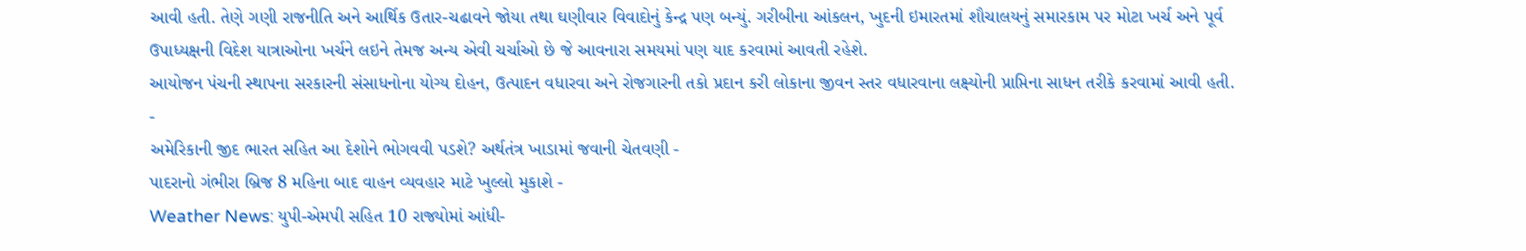આવી હતી. તેણે ગણી રાજનીતિ અને આર્થિક ઉતાર-ચઢાવને જોયા તથા ઘણીવાર વિવાદોનું કેન્દ્ર પણ બન્યું. ગરીબીના આંકલન, ખુદની ઇમારતમાં શૌચાલયનું સમારકામ પર મોટા ખર્ચ અને પૂર્વ ઉપાધ્યક્ષની વિદેશ યાત્રાઓના ખર્ચને લઇને તેમજ અન્ય એવી ચર્ચાઓ છે જે આવનારા સમયમાં પણ યાદ કરવામાં આવતી રહેશે.
આયોજન પંચની સ્થાપના સરકારની સંસાધનોના યોગ્ય દોહન, ઉત્પાદન વધારવા અને રોજગારની તકો પ્રદાન કરી લોકાના જીવન સ્તર વધારવાના લક્ષ્યોની પ્રાપ્તિના સાધન તરીકે કરવામાં આવી હતી.
-
અમેરિકાની જીદ ભારત સહિત આ દેશોને ભોગવવી પડશે? અર્થતંત્ર ખાડામાં જવાની ચેતવણી -
પાદરાનો ગંભીરા બ્રિજ 8 મહિના બાદ વાહન વ્યવહાર માટે ખુલ્લો મુકાશે -
Weather News: યુપી-એમપી સહિત 10 રાજ્યોમાં આંધી-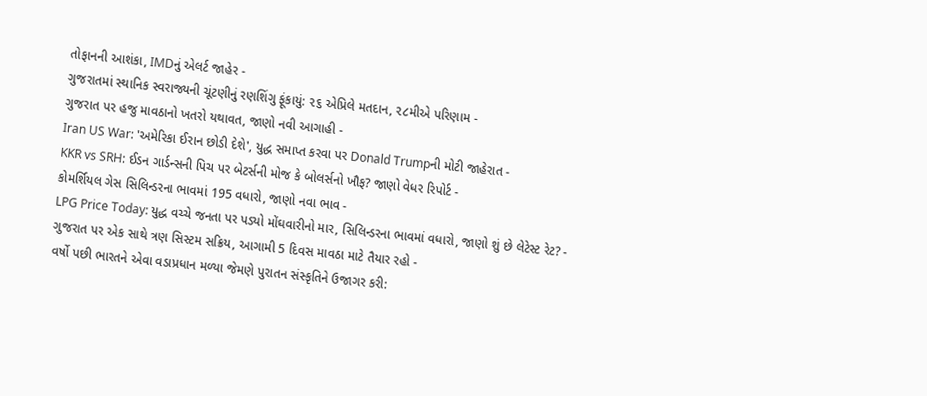તોફાનની આશંકા, IMDનું એલર્ટ જાહેર -
ગુજરાતમાં સ્થાનિક સ્વરાજ્યની ચૂંટણીનું રણશિંગુ ફૂંકાયું: ૨૬ એપ્રિલે મતદાન, ૨૮મીએ પરિણામ -
ગુજરાત પર હજુ માવઠાનો ખતરો યથાવત, જાણો નવી આગાહી -
Iran US War: 'અમેરિકા ઈરાન છોડી દેશે', યુદ્ધ સમાપ્ત કરવા પર Donald Trumpની મોટી જાહેરાત -
KKR vs SRH: ઈડન ગાર્ડન્સની પિચ પર બેટર્સની મોજ કે બોલર્સનો ખૌફ? જાણો વેધર રિપોર્ટ -
કોમર્શિયલ ગેસ સિલિન્ડરના ભાવમાં 195 વધારો, જાણો નવા ભાવ -
LPG Price Today: યુદ્ધ વચ્ચે જનતા પર પડ્યો મોંઘવારીનો માર, સિલિન્ડરના ભાવમાં વધારો, જાણો શું છે લેટેસ્ટ રેટ? -
ગુજરાત પર એક સાથે ત્રણ સિસ્ટમ સક્રિય, આગામી 5 દિવસ માવઠા માટે તૈયાર રહો -
વર્ષો પછી ભારતને એવા વડાપ્રધાન મળ્યા જેમણે પુરાતન સંસ્કૃતિને ઉજાગર કરી: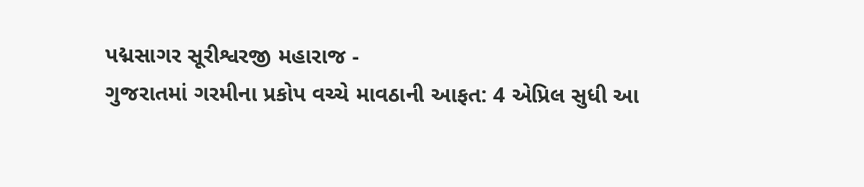પદ્મસાગર સૂરીશ્વરજી મહારાજ -
ગુજરાતમાં ગરમીના પ્રકોપ વચ્ચે માવઠાની આફત: 4 એપ્રિલ સુધી આ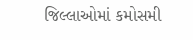જિલ્લાઓમાં કમોસમી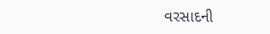વરસાદની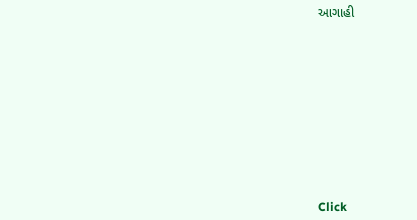આગાહી











Click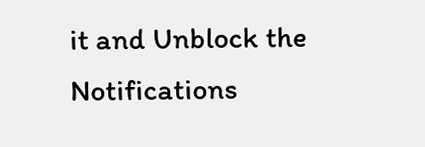it and Unblock the Notifications